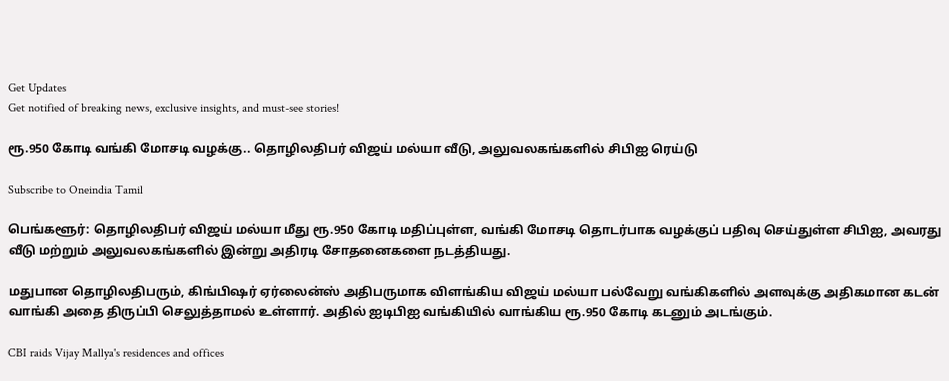Get Updates
Get notified of breaking news, exclusive insights, and must-see stories!

ரூ.950 கோடி வங்கி மோசடி வழக்கு.. தொழிலதிபர் விஜய் மல்யா வீடு, அலுவலகங்களில் சிபிஐ ரெய்டு

Subscribe to Oneindia Tamil

பெங்களூர்: தொழிலதிபர் விஜய் மல்யா மீது ரூ.950 கோடி மதிப்புள்ள, வங்கி மோசடி தொடர்பாக வழக்குப் பதிவு செய்துள்ள சிபிஐ, அவரது வீடு மற்றும் அலுவலகங்களில் இன்று அதிரடி சோதனைகளை நடத்தியது.

மதுபான தொழிலதிபரும், கிங்பிஷர் ஏர்லைன்ஸ் அதிபருமாக விளங்கிய விஜய் மல்யா பல்வேறு வங்கிகளில் அளவுக்கு அதிகமான கடன் வாங்கி அதை திருப்பி செலுத்தாமல் உள்ளார். அதில் ஐடிபிஐ வங்கியில் வாங்கிய ரூ.950 கோடி கடனும் அடங்கும்.

CBI raids Vijay Mallya's residences and offices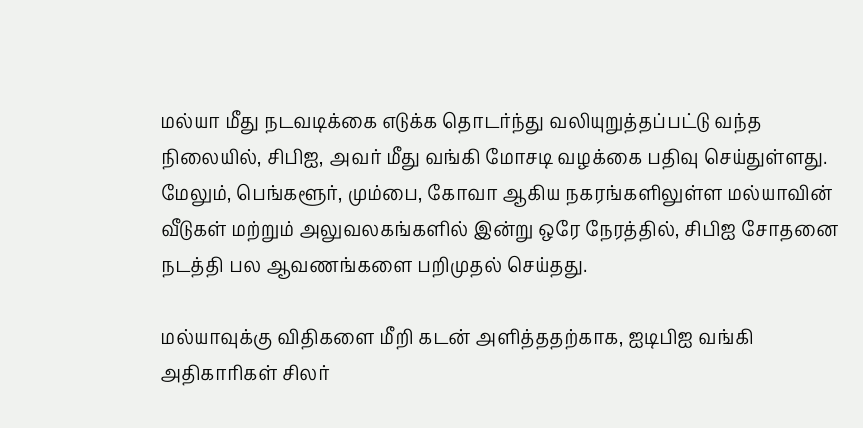மல்யா மீது நடவடிக்கை எடுக்க தொடர்ந்து வலியுறுத்தப்பட்டு வந்த நிலையில், சிபிஐ, அவர் மீது வங்கி மோசடி வழக்கை பதிவு செய்துள்ளது. மேலும், பெங்களூர், மும்பை, கோவா ஆகிய நகரங்களிலுள்ள மல்யாவின் வீடுகள் மற்றும் அலுவலகங்களில் இன்று ஒரே நேரத்தில், சிபிஐ சோதனை நடத்தி பல ஆவணங்களை பறிமுதல் செய்தது.

மல்யாவுக்கு விதிகளை மீறி கடன் அளித்ததற்காக, ஐடிபிஐ வங்கி அதிகாரிகள் சிலர்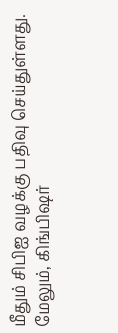மீதும் சிபிஐ வழக்கு பதிவு செய்துள்ளது. மேலும், கிங்பிஷர்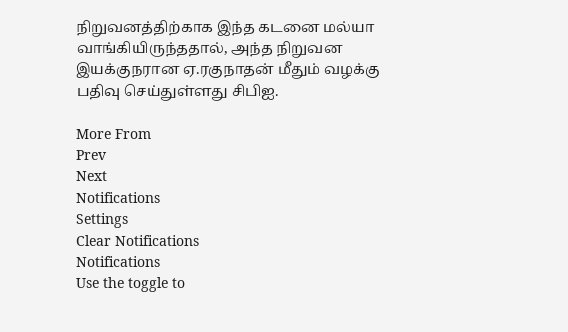நிறுவனத்திற்காக இந்த கடனை மல்யா வாங்கியிருந்ததால், அந்த நிறுவன இயக்குநரான ஏ.ரகுநாதன் மீதும் வழக்கு பதிவு செய்துள்ளது சிபிஐ.

More From
Prev
Next
Notifications
Settings
Clear Notifications
Notifications
Use the toggle to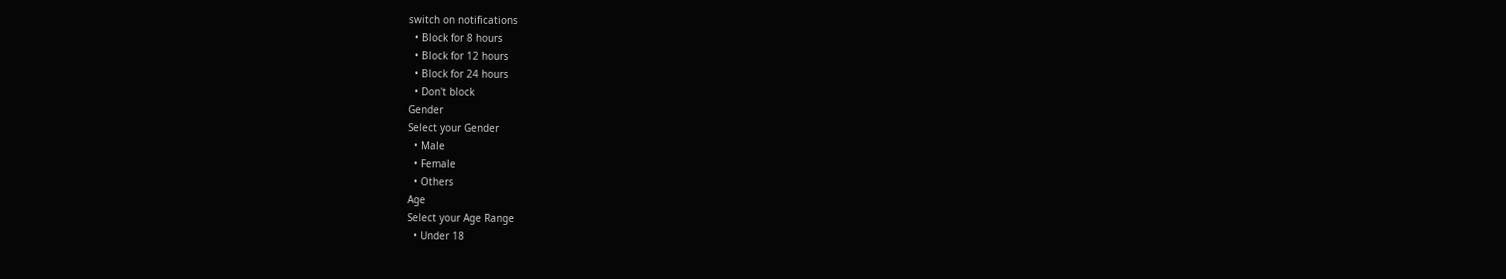switch on notifications
  • Block for 8 hours
  • Block for 12 hours
  • Block for 24 hours
  • Don't block
Gender
Select your Gender
  • Male
  • Female
  • Others
Age
Select your Age Range
  • Under 18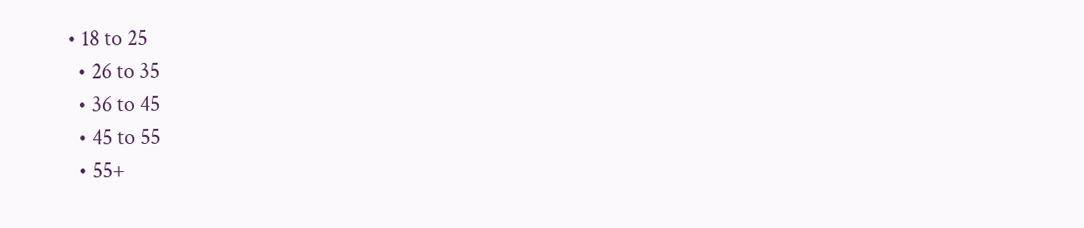• 18 to 25
  • 26 to 35
  • 36 to 45
  • 45 to 55
  • 55+